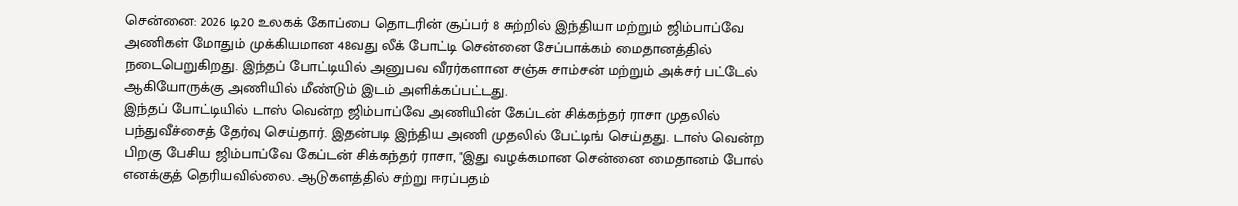சென்னை: 2026 டி20 உலகக் கோப்பை தொடரின் சூப்பர் 8 சுற்றில் இந்தியா மற்றும் ஜிம்பாப்வே அணிகள் மோதும் முக்கியமான 48வது லீக் போட்டி சென்னை சேப்பாக்கம் மைதானத்தில் நடைபெறுகிறது. இந்தப் போட்டியில் அனுபவ வீரர்களான சஞ்சு சாம்சன் மற்றும் அக்சர் பட்டேல் ஆகியோருக்கு அணியில் மீண்டும் இடம் அளிக்கப்பட்டது.
இந்தப் போட்டியில் டாஸ் வென்ற ஜிம்பாப்வே அணியின் கேப்டன் சிக்கந்தர் ராசா முதலில் பந்துவீச்சைத் தேர்வு செய்தார். இதன்படி இந்திய அணி முதலில் பேட்டிங் செய்தது. டாஸ் வென்ற பிறகு பேசிய ஜிம்பாப்வே கேப்டன் சிக்கந்தர் ராசா, "இது வழக்கமான சென்னை மைதானம் போல் எனக்குத் தெரியவில்லை. ஆடுகளத்தில் சற்று ஈரப்பதம்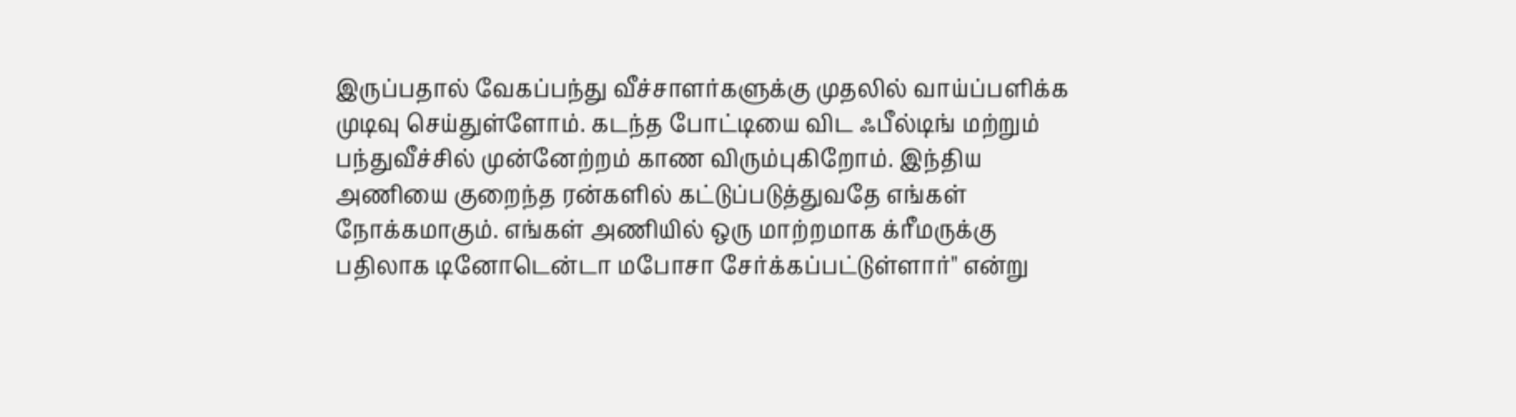இருப்பதால் வேகப்பந்து வீச்சாளர்களுக்கு முதலில் வாய்ப்பளிக்க முடிவு செய்துள்ளோம். கடந்த போட்டியை விட ஃபீல்டிங் மற்றும் பந்துவீச்சில் முன்னேற்றம் காண விரும்புகிறோம். இந்திய அணியை குறைந்த ரன்களில் கட்டுப்படுத்துவதே எங்கள் நோக்கமாகும். எங்கள் அணியில் ஒரு மாற்றமாக க்ரீமருக்கு பதிலாக டினோடென்டா மபோசா சேர்க்கப்பட்டுள்ளார்" என்று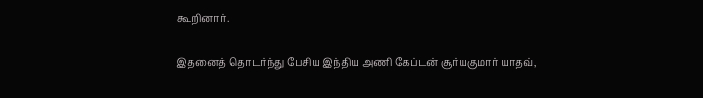கூறினார்.

இதனைத் தொடர்ந்து பேசிய இந்திய அணி கேப்டன் சூர்யகுமார் யாதவ்,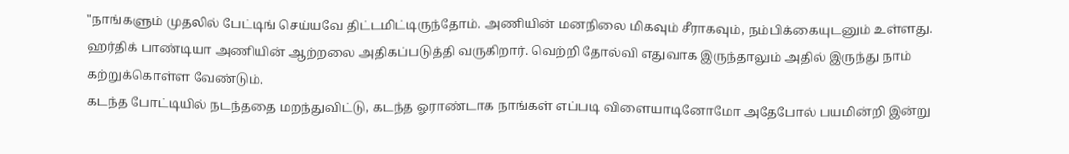"நாங்களும் முதலில் பேட்டிங் செய்யவே திட்டமிட்டிருந்தோம். அணியின் மனநிலை மிகவும் சீராகவும், நம்பிக்கையுடனும் உள்ளது. ஹர்திக் பாண்டியா அணியின் ஆற்றலை அதிகப்படுத்தி வருகிறார். வெற்றி தோல்வி எதுவாக இருந்தாலும் அதில் இருந்து நாம் கற்றுக்கொள்ள வேண்டும்.
கடந்த போட்டியில் நடந்ததை மறந்துவிட்டு, கடந்த ஓராண்டாக நாங்கள் எப்படி விளையாடினோமோ அதேபோல் பயமின்றி இன்று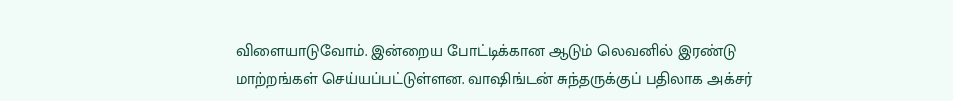விளையாடுவோம். இன்றைய போட்டிக்கான ஆடும் லெவனில் இரண்டு மாற்றங்கள் செய்யப்பட்டுள்ளன. வாஷிங்டன் சுந்தருக்குப் பதிலாக அக்சர்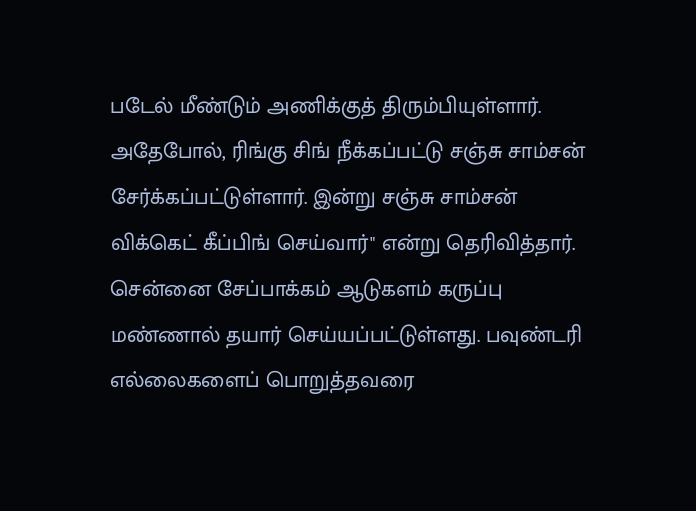படேல் மீண்டும் அணிக்குத் திரும்பியுள்ளார். அதேபோல், ரிங்கு சிங் நீக்கப்பட்டு சஞ்சு சாம்சன் சேர்க்கப்பட்டுள்ளார். இன்று சஞ்சு சாம்சன் விக்கெட் கீப்பிங் செய்வார்" என்று தெரிவித்தார்.
சென்னை சேப்பாக்கம் ஆடுகளம் கருப்பு மண்ணால் தயார் செய்யப்பட்டுள்ளது. பவுண்டரி எல்லைகளைப் பொறுத்தவரை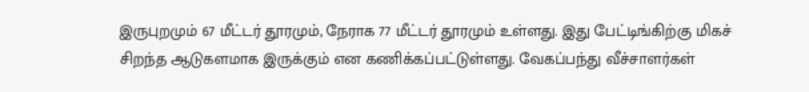இருபுறமும் 67 மீட்டர் தூரமும், நேராக 77 மீட்டர் தூரமும் உள்ளது. இது பேட்டிங்கிற்கு மிகச் சிறந்த ஆடுகளமாக இருக்கும் என கணிக்கப்பட்டுள்ளது. வேகப்பந்து வீச்சாளர்கள்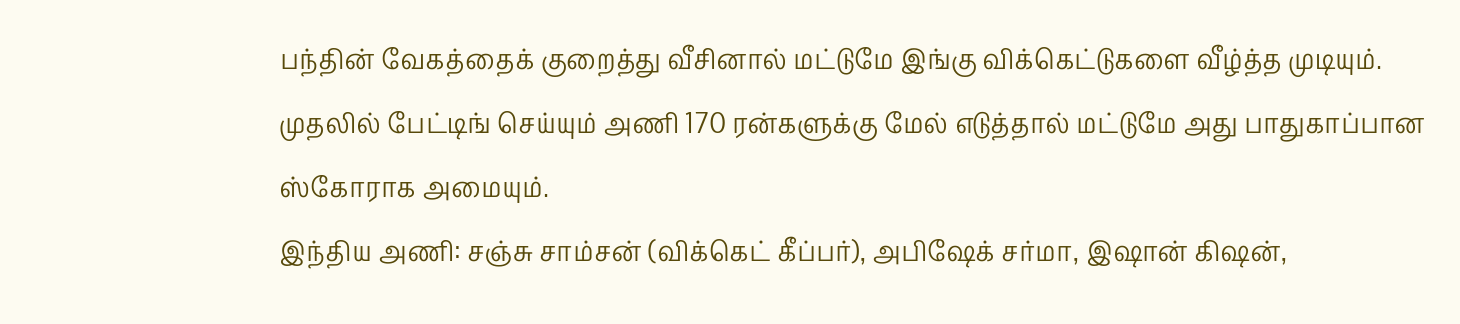பந்தின் வேகத்தைக் குறைத்து வீசினால் மட்டுமே இங்கு விக்கெட்டுகளை வீழ்த்த முடியும். முதலில் பேட்டிங் செய்யும் அணி 170 ரன்களுக்கு மேல் எடுத்தால் மட்டுமே அது பாதுகாப்பான ஸ்கோராக அமையும்.
இந்திய அணி: சஞ்சு சாம்சன் (விக்கெட் கீப்பர்), அபிஷேக் சர்மா, இஷான் கிஷன்,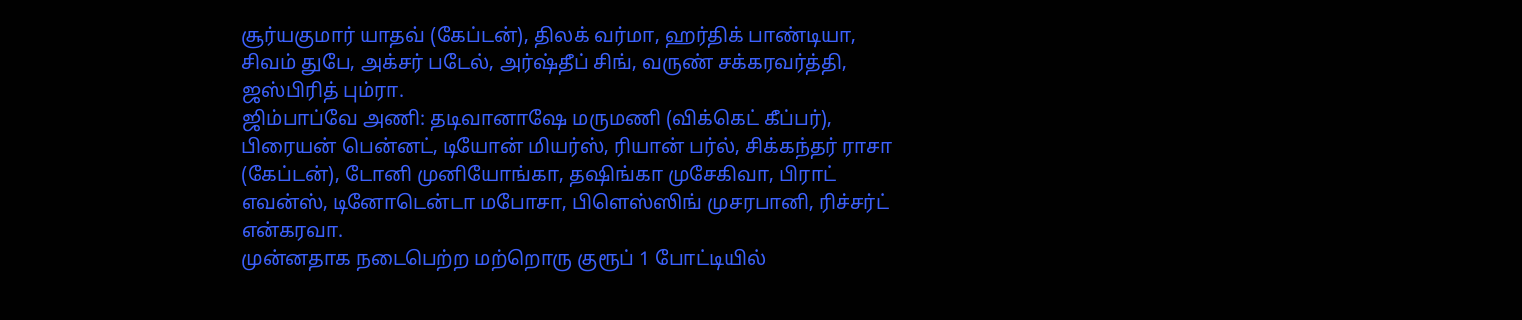சூர்யகுமார் யாதவ் (கேப்டன்), திலக் வர்மா, ஹர்திக் பாண்டியா, சிவம் துபே, அக்சர் படேல், அர்ஷ்தீப் சிங், வருண் சக்கரவர்த்தி, ஜஸ்பிரித் பும்ரா.
ஜிம்பாப்வே அணி: தடிவானாஷே மருமணி (விக்கெட் கீப்பர்), பிரையன் பென்னட், டியோன் மியர்ஸ், ரியான் பர்ல், சிக்கந்தர் ராசா (கேப்டன்), டோனி முனியோங்கா, தஷிங்கா முசேகிவா, பிராட் எவன்ஸ், டினோடென்டா மபோசா, பிளெஸ்ஸிங் முசரபானி, ரிச்சர்ட் என்கரவா.
முன்னதாக நடைபெற்ற மற்றொரு குரூப் 1 போட்டியில்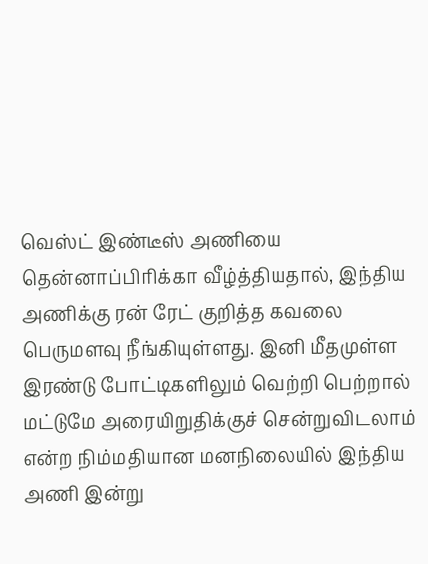வெஸ்ட் இண்டீஸ் அணியை தென்னாப்பிரிக்கா வீழ்த்தியதால், இந்திய அணிக்கு ரன் ரேட் குறித்த கவலை பெருமளவு நீங்கியுள்ளது. இனி மீதமுள்ள இரண்டு போட்டிகளிலும் வெற்றி பெற்றால் மட்டுமே அரையிறுதிக்குச் சென்றுவிடலாம் என்ற நிம்மதியான மனநிலையில் இந்திய அணி இன்று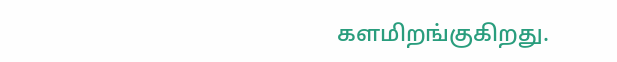களமிறங்குகிறது.